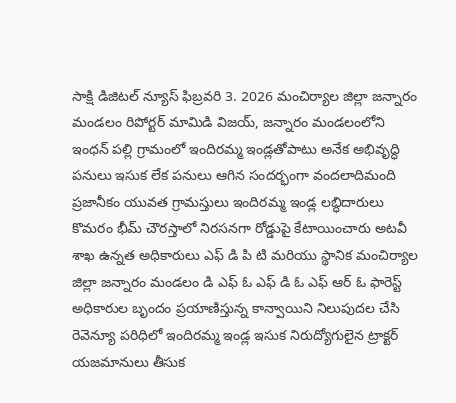సాక్షి డిజిటల్ న్యూస్ ఫిబ్రవరి 3. 2026 మంచిర్యాల జిల్లా జన్నారం మండలం రిపోర్టర్ మామిడి విజయ్, జన్నారం మండలంలోని ఇంధన్ పల్లి గ్రామంలో ఇందిరమ్మ ఇండ్లతోపాటు అనేక అభివృద్ధి పనులు ఇసుక లేక పనులు ఆగిన సందర్భంగా వందలాదిమంది ప్రజానీకం యువత గ్రామస్తులు ఇందిరమ్మ ఇండ్ల లబ్ధిదారులు కొమరం భీమ్ చౌరస్తాలో నిరసనగా రోడ్డుపై కేటాయించారు అటవీ శాఖ ఉన్నత అధికారులు ఎఫ్ డి పి టి మరియు స్థానిక మంచిర్యాల జిల్లా జన్నారం మండలం డి ఎఫ్ ఓ ఎఫ్ డి ఓ ఎఫ్ ఆర్ ఓ ఫారెస్ట్ అధికారుల బృందం ప్రయాణిస్తున్న కాన్వాయిని నిలుపుదల చేసి రెవెన్యూ పరిధిలో ఇందిరమ్మ ఇండ్ల ఇసుక నిరుద్యోగులైన ట్రాక్టర్ యజమానులు తీసుక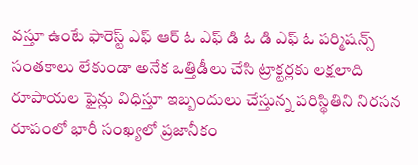వస్తూ ఉంటే ఫారెస్ట్ ఎఫ్ ఆర్ ఓ ఎఫ్ డి ఓ డి ఎఫ్ ఓ పర్మిషన్స్ సంతకాలు లేకుండా అనేక ఒత్తిడీలు చేసి ట్రాక్టర్లకు లక్షలాది రూపాయల ఫైన్లు విధిస్తూ ఇబ్బందులు చేస్తున్న పరిస్థితిని నిరసన రూపంలో భారీ సంఖ్యలో ప్రజానీకం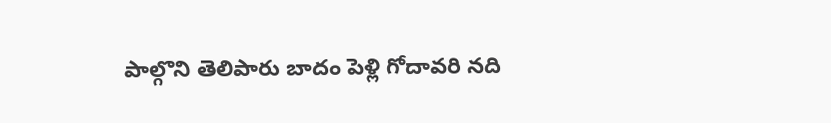పాల్గొని తెలిపారు బాదం పెళ్లి గోదావరి నది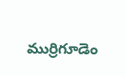ముర్రిగూడెం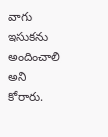వాగు ఇసుకను అందించాలి అని కోరారు.